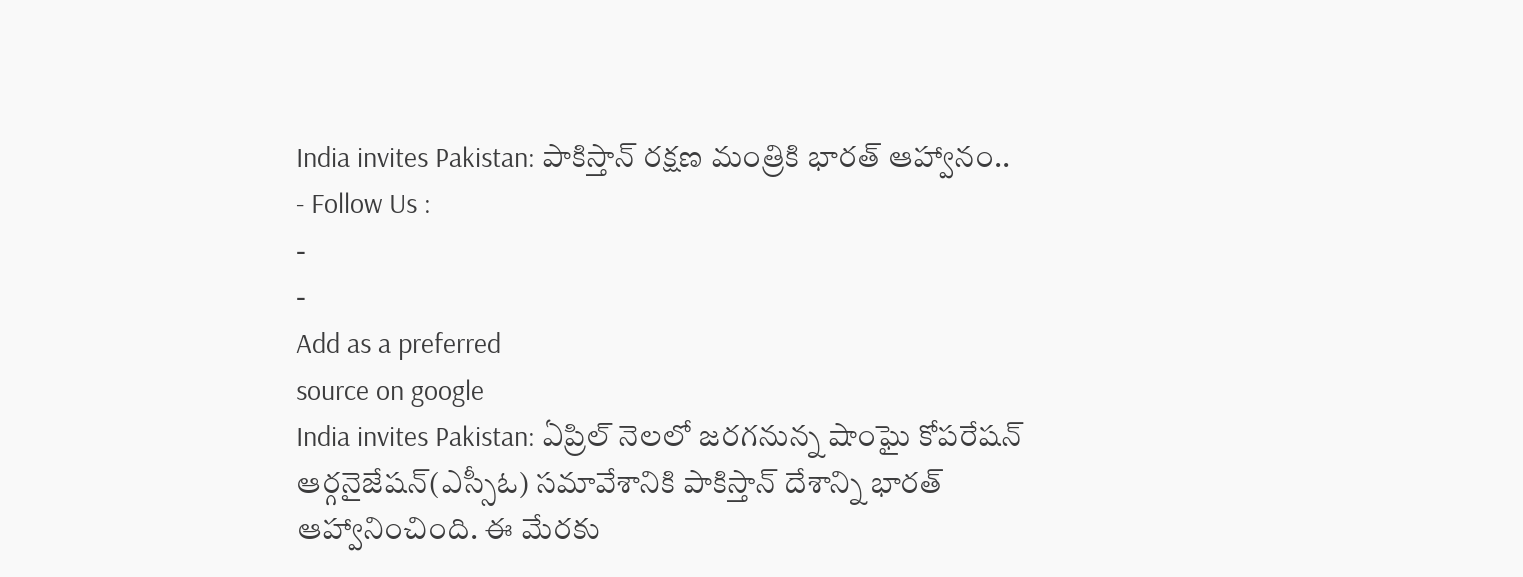India invites Pakistan: పాకిస్తాన్ రక్షణ మంత్రికి భారత్ ఆహ్వానం..
- Follow Us :
-
-
Add as a preferred
source on google
India invites Pakistan: ఏప్రిల్ నెలలో జరగనున్న షాంఘై కోపరేషన్ ఆర్గనైజేషన్(ఎస్సీఓ) సమావేశానికి పాకిస్తాన్ దేశాన్ని భారత్ ఆహ్వానించింది. ఈ మేరకు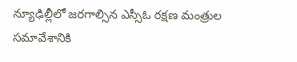న్యూఢిల్లీలో జరగాల్సిన ఎస్సీఓ రక్షణ మంత్రుల సమావేశానికి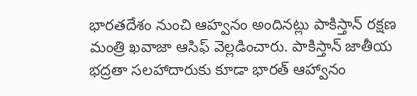భారతదేశం నుంచి ఆహ్వనం అందినట్లు పాకిస్తాన్ రక్షణ మంత్రి ఖవాజా ఆసిఫ్ వెల్లడించారు. పాకిస్తాన్ జాతీయ భద్రతా సలహాదారుకు కూడా భారత్ ఆహ్వానం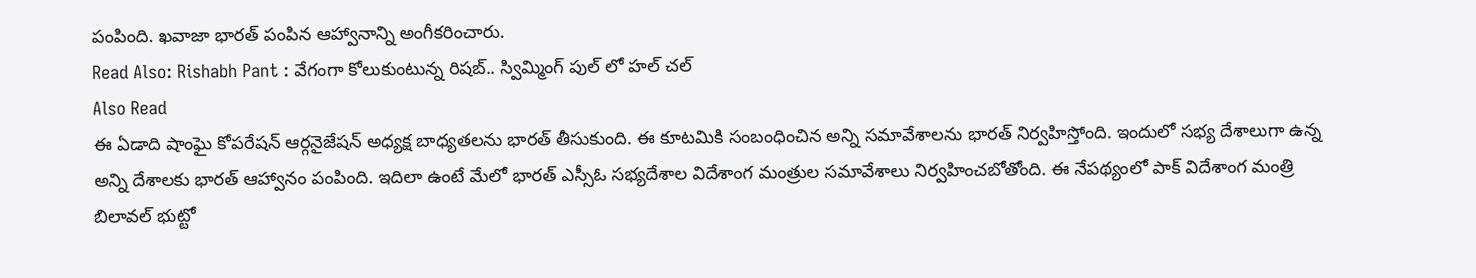పంపింది. ఖవాజా భారత్ పంపిన ఆహ్వానాన్ని అంగీకరించారు.
Read Also: Rishabh Pant : వేగంగా కోలుకుంటున్న రిషబ్.. స్విమ్మింగ్ పుల్ లో హల్ చల్
Also Read
ఈ ఏడాది షాంఘై కోపరేషన్ ఆర్గనైజేషన్ అధ్యక్ష బాధ్యతలను భారత్ తీసుకుంది. ఈ కూటమికి సంబంధించిన అన్ని సమావేశాలను భారత్ నిర్వహిస్తోంది. ఇందులో సభ్య దేశాలుగా ఉన్న అన్ని దేశాలకు భారత్ ఆహ్వానం పంపింది. ఇదిలా ఉంటే మేలో భారత్ ఎస్సీఓ సభ్యదేశాల విదేశాంగ మంత్రుల సమావేశాలు నిర్వహించబోతోంది. ఈ నేపథ్యంలో పాక్ విదేశాంగ మంత్రి బిలావల్ భుట్టో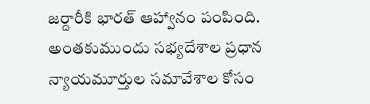జర్దారీకి భారత్ ఆహ్వానం పంపింది. అంతకుముందు సభ్యదేశాల ప్రధాన న్యాయమూర్తుల సమావేశాల కోసం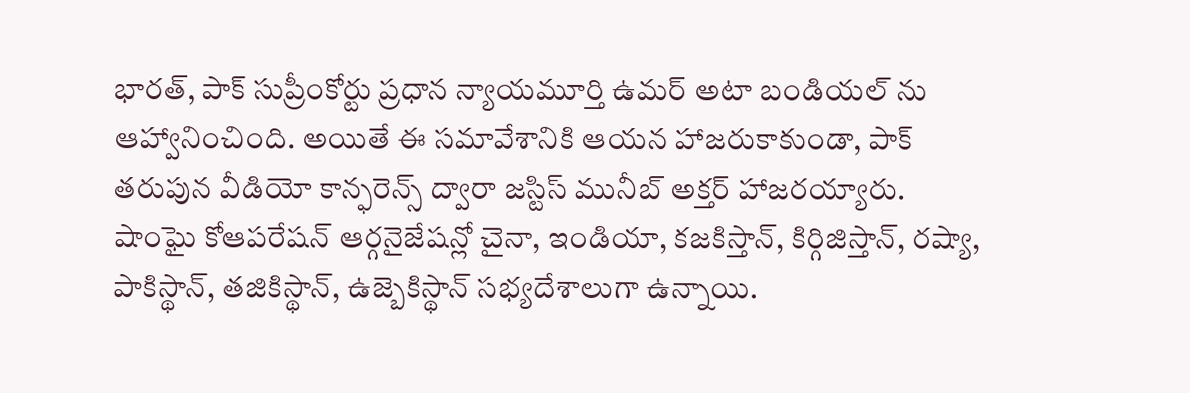భారత్, పాక్ సుప్రీంకోర్టు ప్రధాన న్యాయమూర్తి ఉమర్ అటా బండియల్ ను ఆహ్వానించింది. అయితే ఈ సమావేశానికి ఆయన హాజరుకాకుండా, పాక్ తరుపున వీడియో కాన్ఫరెన్స్ ద్వారా జస్టిస్ మునీబ్ అక్తర్ హాజరయ్యారు.
షాంఘై కోఆపరేషన్ ఆర్గనైజేషన్లో చైనా, ఇండియా, కజకిస్తాన్, కిర్గిజిస్తాన్, రష్యా, పాకిస్థాన్, తజికిస్థాన్, ఉజ్బెకిస్థాన్ సభ్యదేశాలుగా ఉన్నాయి.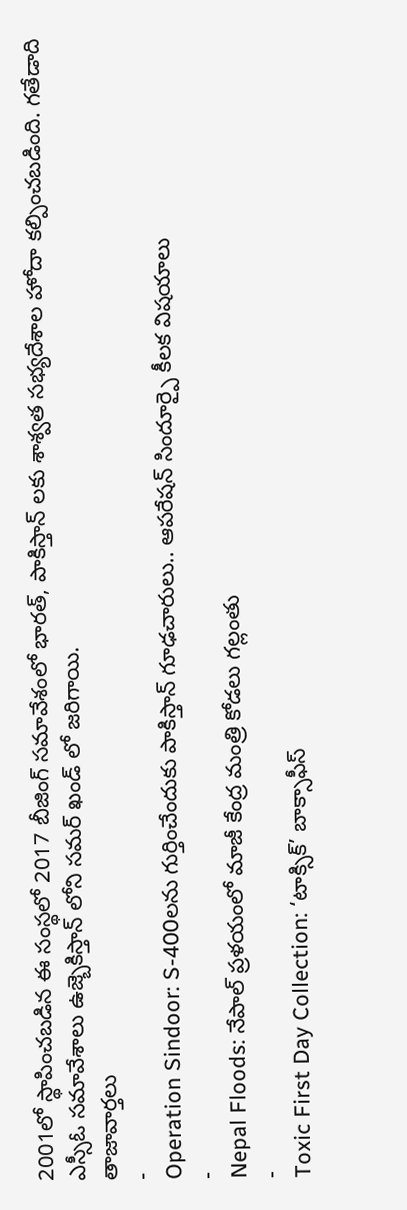2001లో స్థాపించబడిన ఈ సంస్థలో 2017 బీజింగ్ సమావేశంలో భారత్, పాకిస్తాన్ లకు శాశ్వత సభ్యదేశాల హోదా కల్పించబడింది. గతేడాది ఎస్సీఓ సమావేశాలు ఉజ్బెకిస్తాన్ లోని సమర్ ఖండ్ లో జరిగాయి.
తాజావార్తలు
-
Operation Sindoor: S-400లను గుర్తించేందుకు పాకిస్తాన్ గూఢచారులు.. ఆపరేషన్ సిందూర్పై కీలక విషయాలు
-
Nepal Floods: నేపాల్ ప్రళయంలో మాజీ కేంద్ర మంత్రి కోడలు గల్లంతు
-
Toxic First Day Collection: ‘టాక్సిక్’ బాక్సాఫీస్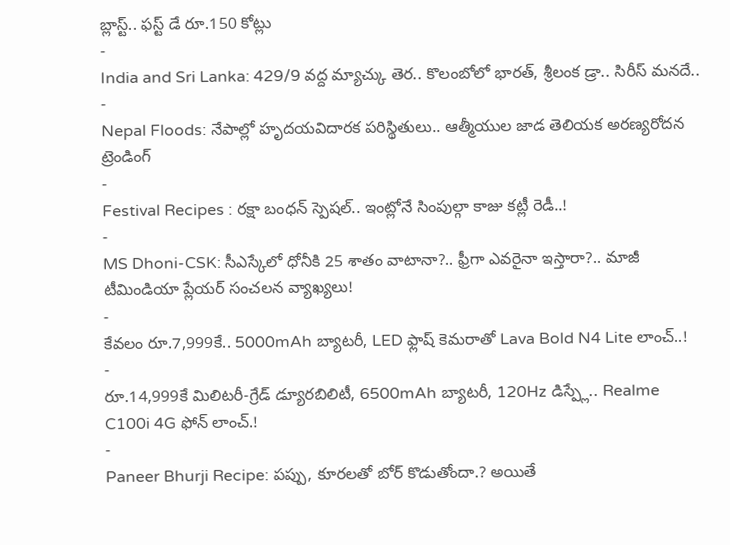బ్లాస్ట్.. ఫస్ట్ డే రూ.150 కోట్లు
-
India and Sri Lanka: 429/9 వద్ద మ్యాచ్కు తెర.. కొలంబోలో భారత్, శ్రీలంక డ్రా.. సిరీస్ మనదే..
-
Nepal Floods: నేపాల్లో హృదయవిదారక పరిస్థితులు.. ఆత్మీయుల జాడ తెలియక అరణ్యరోదన
ట్రెండింగ్
-
Festival Recipes : రక్షా బంధన్ స్పెషల్.. ఇంట్లోనే సింపుల్గా కాజు కట్లీ రెడీ..!
-
MS Dhoni-CSK: సీఎస్కేలో ధోనీకి 25 శాతం వాటానా?.. ఫ్రీగా ఎవరైనా ఇస్తారా?.. మాజీ టీమిండియా ప్లేయర్ సంచలన వ్యాఖ్యలు!
-
కేవలం రూ.7,999కే.. 5000mAh బ్యాటరీ, LED ఫ్లాష్ కెమరాతో Lava Bold N4 Lite లాంచ్..!
-
రూ.14,999కే మిలిటరీ-గ్రేడ్ డ్యూరబిలిటీ, 6500mAh బ్యాటరీ, 120Hz డిస్ప్లే.. Realme C100i 4G ఫోన్ లాంచ్.!
-
Paneer Bhurji Recipe: పప్పు, కూరలతో బోర్ కొడుతోందా.? అయితే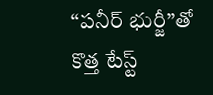“పనీర్ భుర్జీ”తో కొత్త టేస్ట్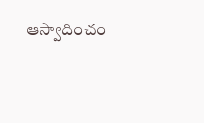ఆస్వాదించం